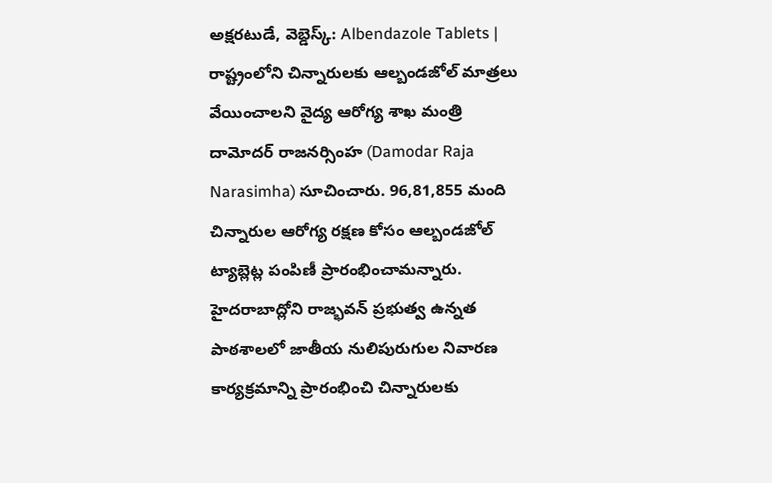అక్షరటుడే, వెబ్డెస్క్: Albendazole Tablets | రాష్ట్రంలోని చిన్నారులకు ఆల్బండజోల్ మాత్రలు వేయించాలని వైద్య ఆరోగ్య శాఖ మంత్రి దామోదర్ రాజనర్సింహ (Damodar Raja Narasimha) సూచించారు. 96,81,855 మంది చిన్నారుల ఆరోగ్య రక్షణ కోసం ఆల్బండజోల్ ట్యాబ్లెట్ల పంపిణీ ప్రారంభించామన్నారు.
హైదరాబాద్లోని రాజ్భవన్ ప్రభుత్వ ఉన్నత పాఠశాలలో జాతీయ నులిపురుగుల నివారణ కార్యక్రమాన్ని ప్రారంభించి చిన్నారులకు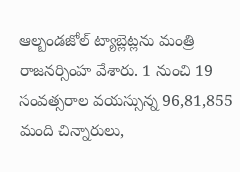ఆల్బండజోల్ ట్యాబ్లెట్లను మంత్రి రాజనర్సింహ వేశారు. 1 నుంచి 19 సంవత్సరాల వయస్సున్న 96,81,855 మంది చిన్నారులు,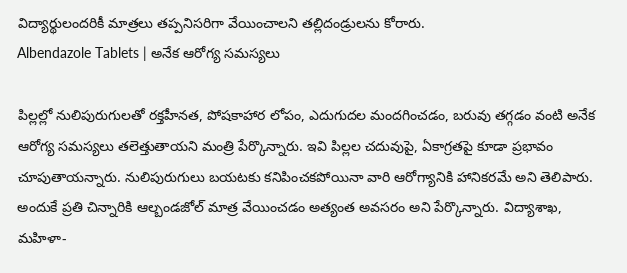విద్యార్థులందరికీ మాత్రలు తప్పనిసరిగా వేయించాలని తల్లిదండ్రులను కోరారు.
Albendazole Tablets | అనేక ఆరోగ్య సమస్యలు

పిల్లల్లో నులిపురుగులతో రక్తహీనత, పోషకాహార లోపం, ఎదుగుదల మందగించడం, బరువు తగ్గడం వంటి అనేక ఆరోగ్య సమస్యలు తలెత్తుతాయని మంత్రి పేర్కొన్నారు. ఇవి పిల్లల చదువుపై, ఏకాగ్రతపై కూడా ప్రభావం చూపుతాయన్నారు. నులిపురుగులు బయటకు కనిపించకపోయినా వారి ఆరోగ్యానికి హానికరమే అని తెలిపారు. అందుకే ప్రతి చిన్నారికి ఆల్బండజోల్ మాత్ర వేయించడం అత్యంత అవసరం అని పేర్కొన్నారు. విద్యాశాఖ, మహిళా-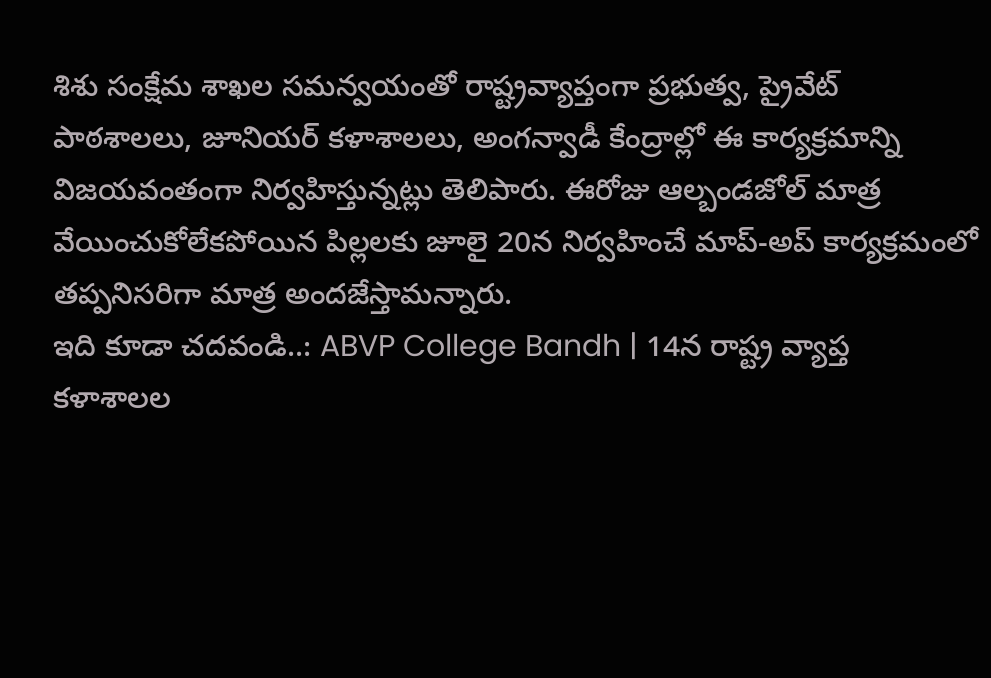శిశు సంక్షేమ శాఖల సమన్వయంతో రాష్ట్రవ్యాప్తంగా ప్రభుత్వ, ప్రైవేట్ పాఠశాలలు, జూనియర్ కళాశాలలు, అంగన్వాడీ కేంద్రాల్లో ఈ కార్యక్రమాన్ని విజయవంతంగా నిర్వహిస్తున్నట్లు తెలిపారు. ఈరోజు ఆల్బండజోల్ మాత్ర వేయించుకోలేకపోయిన పిల్లలకు జూలై 20న నిర్వహించే మాప్-అప్ కార్యక్రమంలో తప్పనిసరిగా మాత్ర అందజేస్తామన్నారు.
ఇది కూడా చదవండి..: ABVP College Bandh | 14న రాష్ట్ర వ్యాప్త కళాశాలల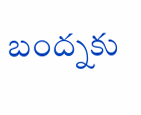బంద్నకు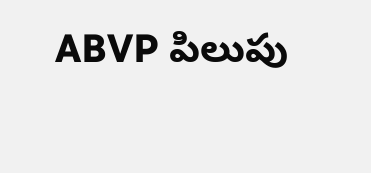ABVP పిలుపు